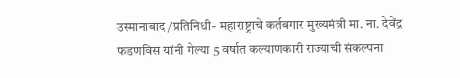उस्मानाबाद /प्रतिनिधी- महाराष्ट्राचे कर्तबगार मुख्यमंत्री मा. ना. देवेंद्र फडणविस यांनी गेल्या 5 वर्षात कल्याणकारी राज्याची संकल्पना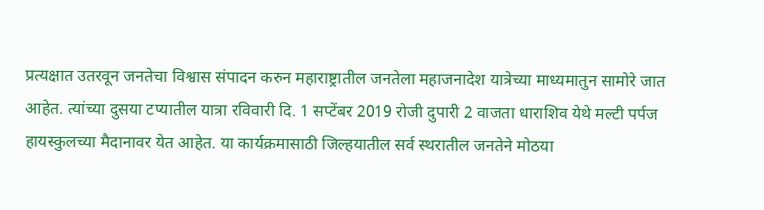प्रत्यक्षात उतरवून जनतेचा विश्वास संपादन करुन महाराष्ट्रातील जनतेला महाजनादेश यात्रेच्या माध्यमातुन सामोरे जात आहेत. त्यांच्या दुसया टप्यातील यात्रा रविवारी दि. 1 सप्टेंबर 2019 रोजी दुपारी 2 वाजता धाराशिव येथे मल्टी पर्पज हायस्कुलच्या मैदानावर येत आहेत. या कार्यक्रमासाठी जिल्हयातील सर्व स्थरातील जनतेने मोठया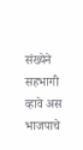संख्येने सहभागी व्हावे अस भाजपाचे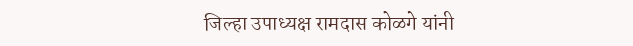जिल्हा उपाध्यक्ष रामदास कोळगे यांनी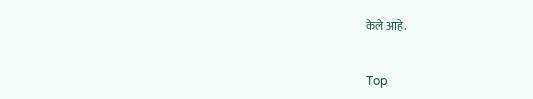केले आहे.


Top